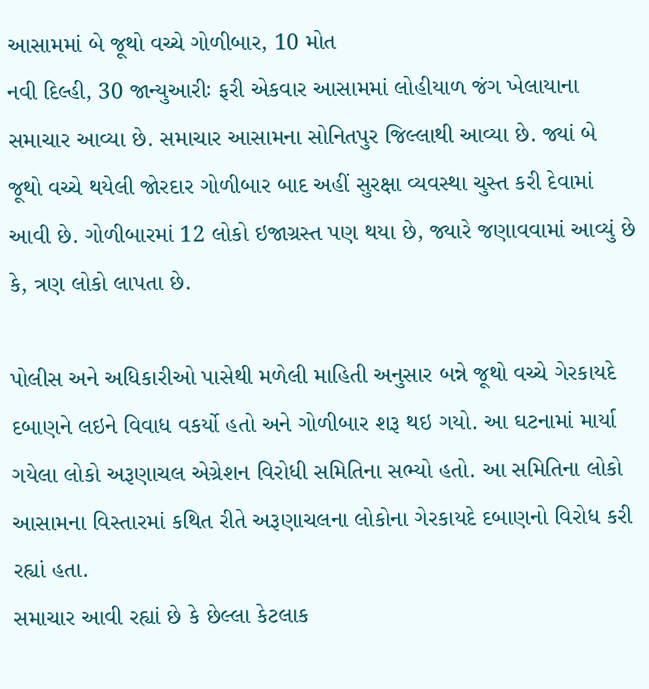આસામમાં બે જૂથો વચ્ચે ગોળીબાર, 10 મોત
નવી દિલ્હી, 30 જાન્યુઆરીઃ ફરી એકવાર આસામમાં લોહીયાળ જંગ ખેલાયાના સમાચાર આવ્યા છે. સમાચાર આસામના સોનિતપુર જિલ્લાથી આવ્યા છે. જ્યાં બે જૂથો વચ્ચે થયેલી જોરદાર ગોળીબાર બાદ અહીં સુરક્ષા વ્યવસ્થા ચુસ્ત કરી દેવામાં આવી છે. ગોળીબારમાં 12 લોકો ઇજાગ્રસ્ત પણ થયા છે, જ્યારે જણાવવામાં આવ્યું છે કે, ત્રણ લોકો લાપતા છે.

પોલીસ અને અધિકારીઓ પાસેથી મળેલી માહિતી અનુસાર બન્ને જૂથો વચ્ચે ગેરકાયદે દબાણને લઇને વિવાધ વકર્યો હતો અને ગોળીબાર શરૂ થઇ ગયો. આ ઘટનામાં માર્યા ગયેલા લોકો અરૂણાચલ એગ્રેશન વિરોધી સમિતિના સભ્યો હતો. આ સમિતિના લોકો આસામના વિસ્તારમાં કથિત રીતે અરૂણાચલના લોકોના ગેરકાયદે દબાણનો વિરોધ કરી રહ્યાં હતા.
સમાચાર આવી રહ્યાં છે કે છેલ્લા કેટલાક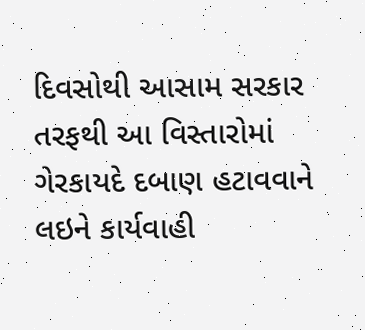દિવસોથી આસામ સરકાર તરફથી આ વિસ્તારોમાં ગેરકાયદે દબાણ હટાવવાને લઇને કાર્યવાહી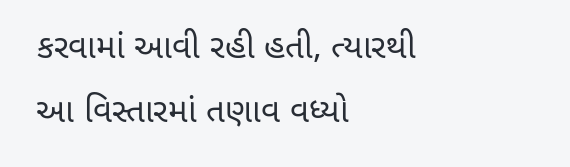કરવામાં આવી રહી હતી, ત્યારથી આ વિસ્તારમાં તણાવ વધ્યો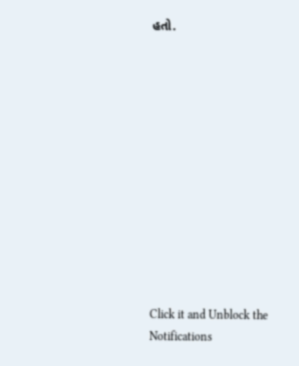હતો.












Click it and Unblock the Notifications